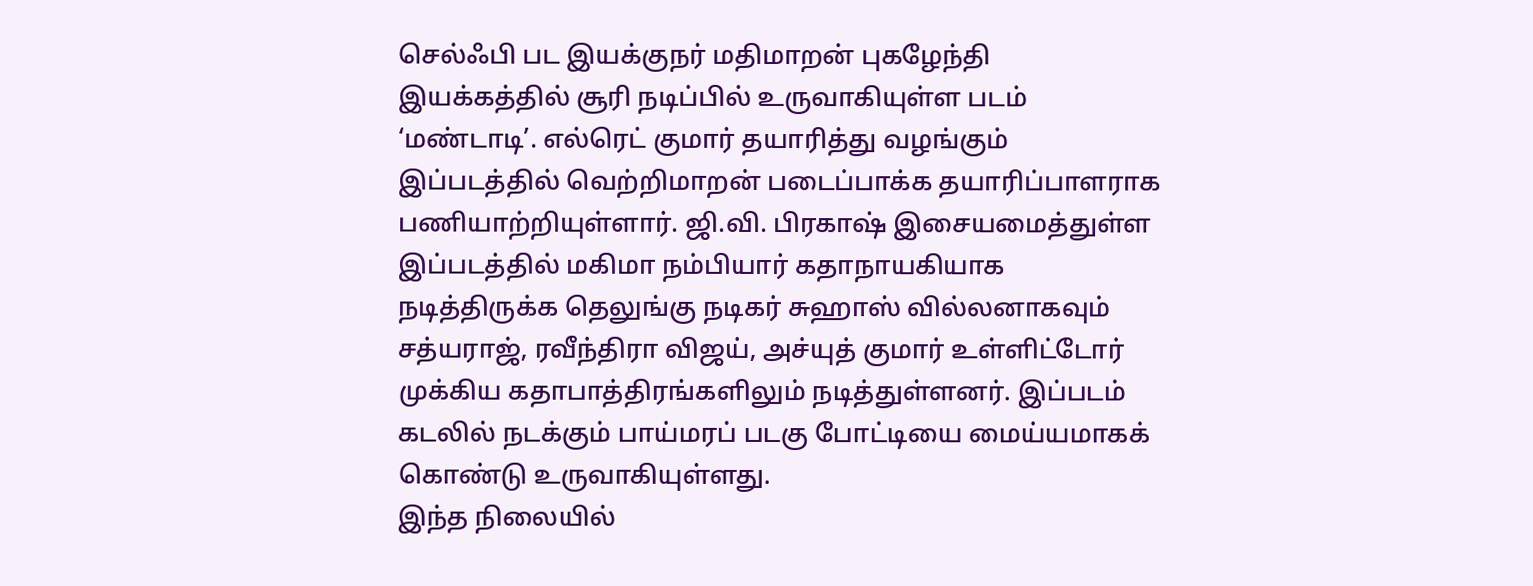செல்ஃபி பட இயக்குநர் மதிமாறன் புகழேந்தி இயக்கத்தில் சூரி நடிப்பில் உருவாகியுள்ள படம் ‘மண்டாடி’. எல்ரெட் குமார் தயாரித்து வழங்கும் இப்படத்தில் வெற்றிமாறன் படைப்பாக்க தயாரிப்பாளராக பணியாற்றியுள்ளார். ஜி.வி. பிரகாஷ் இசையமைத்துள்ள இப்படத்தில் மகிமா நம்பியார் கதாநாயகியாக நடித்திருக்க தெலுங்கு நடிகர் சுஹாஸ் வில்லனாகவும் சத்யராஜ், ரவீந்திரா விஜய், அச்யுத் குமார் உள்ளிட்டோர் முக்கிய கதாபாத்திரங்களிலும் நடித்துள்ளனர். இப்படம் கடலில் நடக்கும் பாய்மரப் படகு போட்டியை மைய்யமாகக் கொண்டு உருவாகியுள்ளது.
இந்த நிலையில்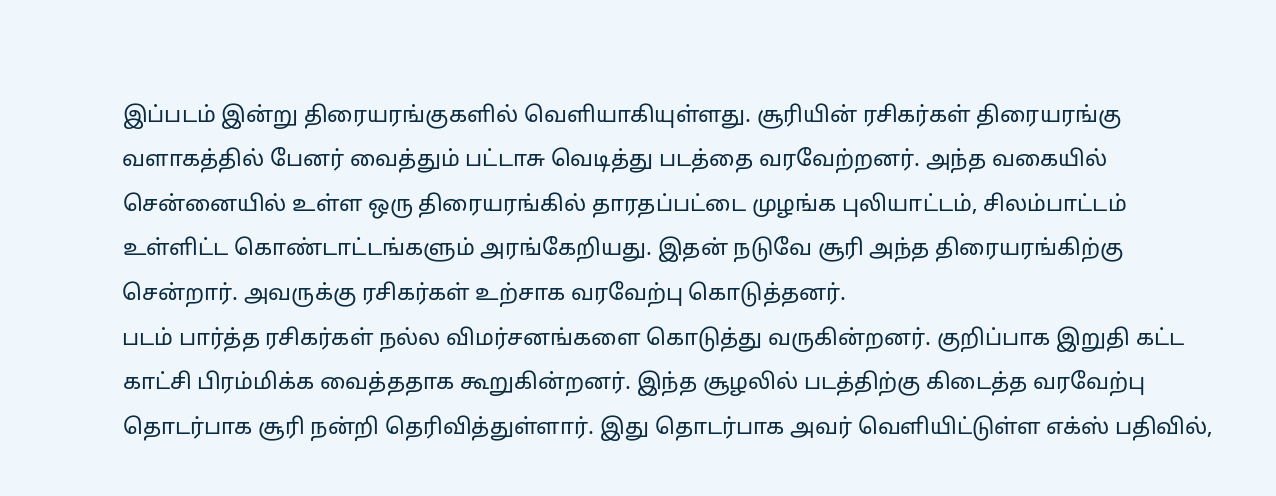இப்படம் இன்று திரையரங்குகளில் வெளியாகியுள்ளது. சூரியின் ரசிகர்கள் திரையரங்கு வளாகத்தில் பேனர் வைத்தும் பட்டாசு வெடித்து படத்தை வரவேற்றனர். அந்த வகையில் சென்னையில் உள்ள ஒரு திரையரங்கில் தாரதப்பட்டை முழங்க புலியாட்டம், சிலம்பாட்டம் உள்ளிட்ட கொண்டாட்டங்களும் அரங்கேறியது. இதன் நடுவே சூரி அந்த திரையரங்கிற்கு சென்றார். அவருக்கு ரசிகர்கள் உற்சாக வரவேற்பு கொடுத்தனர்.
படம் பார்த்த ரசிகர்கள் நல்ல விமர்சனங்களை கொடுத்து வருகின்றனர். குறிப்பாக இறுதி கட்ட காட்சி பிரம்மிக்க வைத்ததாக கூறுகின்றனர். இந்த சூழலில் படத்திற்கு கிடைத்த வரவேற்பு தொடர்பாக சூரி நன்றி தெரிவித்துள்ளார். இது தொடர்பாக அவர் வெளியிட்டுள்ள எக்ஸ் பதிவில்,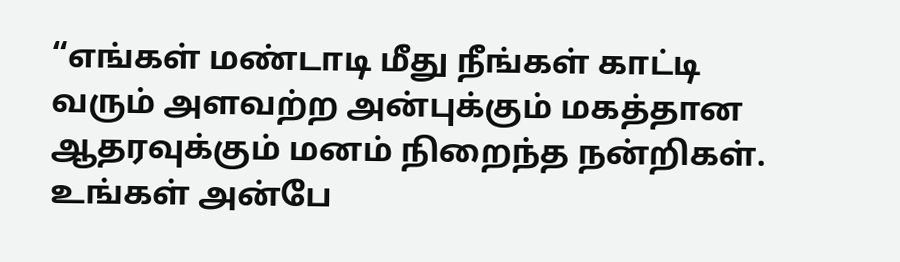“எங்கள் மண்டாடி மீது நீங்கள் காட்டி வரும் அளவற்ற அன்புக்கும் மகத்தான ஆதரவுக்கும் மனம் நிறைந்த நன்றிகள். உங்கள் அன்பே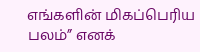எங்களின் மிகப்பெரிய பலம்” எனக்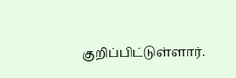குறிப்பிட்டுள்ளார்.